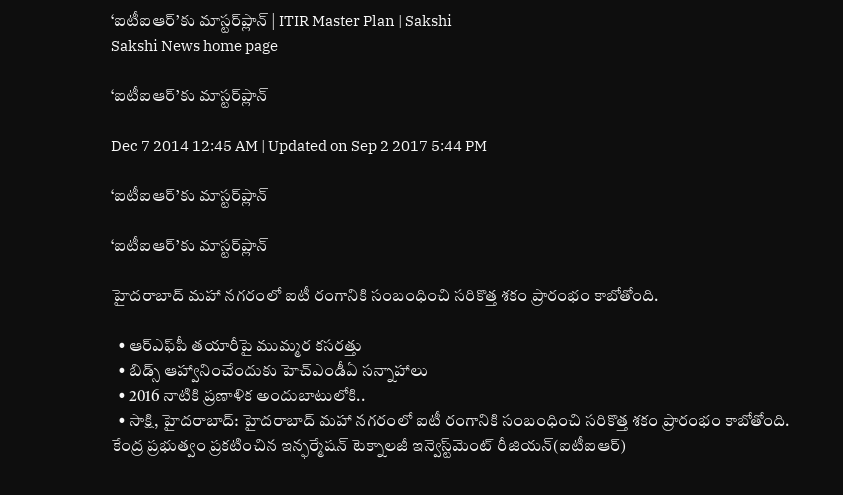‘ఐటీఐఆర్’కు మాస్టర్‌ప్లాన్ | ITIR Master Plan | Sakshi
Sakshi News home page

‘ఐటీఐఆర్’కు మాస్టర్‌ప్లాన్

Dec 7 2014 12:45 AM | Updated on Sep 2 2017 5:44 PM

‘ఐటీఐఆర్’కు మాస్టర్‌ప్లాన్

‘ఐటీఐఆర్’కు మాస్టర్‌ప్లాన్

హైదరాబాద్ మహా నగరంలో ఐటీ రంగానికి సంబంధించి సరికొత్త శకం ప్రారంభం కాబోతోంది.

  • ఆర్‌ఎఫ్‌పీ తయారీపై ముమ్మర కసరత్తు
  • బిడ్స్ ఆహ్వానించేందుకు హెచ్‌ఎండీఏ సన్నాహాలు
  • 2016 నాటికి ప్రణాళిక అందుబాటులోకి..
  • సాక్షి, హైదరాబాద్: హైదరాబాద్ మహా నగరంలో ఐటీ రంగానికి సంబంధించి సరికొత్త శకం ప్రారంభం కాబోతోంది. కేంద్ర ప్రభుత్వం ప్రకటించిన ఇన్ఫర్మేషన్ టెక్నాలజీ ఇన్వెస్ట్‌మెంట్ రీజియన్(ఐటీఐఆర్)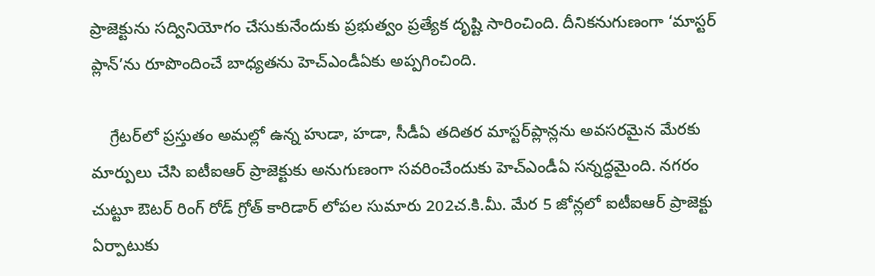ప్రాజెక్టును సద్వినియోగం చేసుకునేందుకు ప్రభుత్వం ప్రత్యేక దృష్టి సారించింది. దీనికనుగుణంగా ‘మాస్టర్ ప్లాన్’ను రూపొందించే బాధ్యతను హెచ్‌ఎండీఏకు అప్పగించింది.

    గ్రేటర్‌లో ప్రస్తుతం అమల్లో ఉన్న హుడా, హడా, సీడీఏ తదితర మాస్టర్‌ప్లాన్లను అవసరమైన మేరకు మార్పులు చేసి ఐటీఐఆర్ ప్రాజెక్టుకు అనుగుణంగా సవరించేందుకు హెచ్‌ఎండీఏ సన్నద్ధమైంది. నగరం చుట్టూ ఔటర్ రింగ్ రోడ్ గ్రోత్ కారిడార్ లోపల సుమారు 202చ.కి.మీ. మేర 5 జోన్లలో ఐటీఐఆర్ ప్రాజెక్టు ఏర్పాటుకు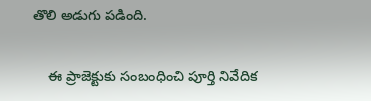తొలి అడుగు పడింది.

    ఈ ప్రాజెక్టుకు సంబంధించి పూర్తి నివేదిక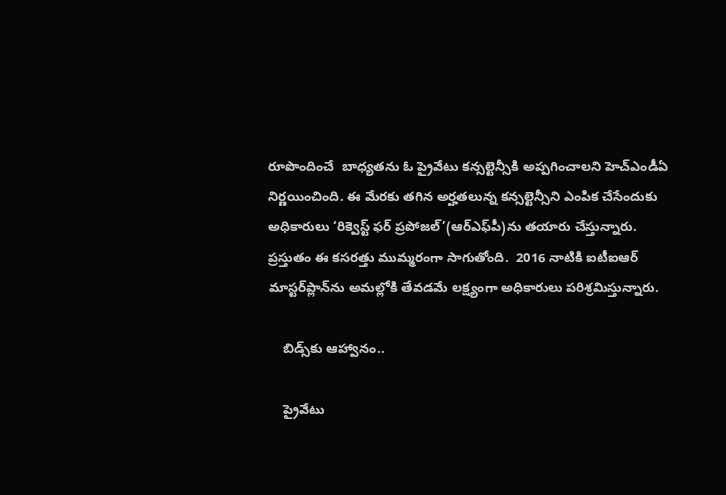రూపొందించే  బాధ్యతను ఓ ప్రైవేటు కన్సల్టెన్సీకి అప్పగించాలని హెచ్‌ఎండీఏ నిర్ణయించింది. ఈ మేరకు తగిన అర్హతలున్న కన్సల్టెన్సీని ఎంపిక చేసేందుకు అధికారులు ‘రిక్వెస్ట్ ఫర్ ప్రపోజల్’(ఆర్‌ఎఫ్‌పీ)ను తయారు చేస్తున్నారు. ప్రస్తుతం ఈ కసరత్తు ముమ్మరంగా సాగుతోంది.  2016 నాటికి ఐటీఐఆర్ మాస్టర్‌ప్లాన్‌ను అమల్లోకి తేవడమే లక్ష్యంగా అధికారులు పరిశ్రమిస్తున్నారు.

    బిడ్స్‌కు ఆహ్వానం..

    ప్రైవేటు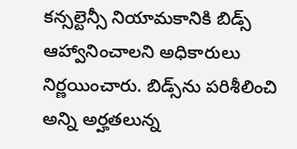కన్సల్టెన్సీ నియామకానికి బిడ్స్ ఆహ్వానించాలని అధికారులు నిర్ణయించారు. బిడ్స్‌ను పరిశీలించి అన్ని అర్హతలున్న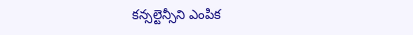కన్సల్టెన్సీని ఎంపిక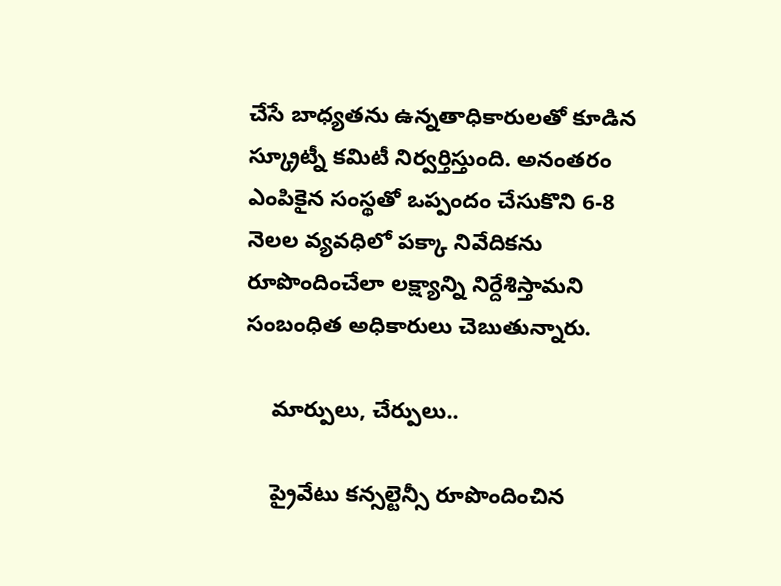చేసే బాధ్యతను ఉన్నతాధికారులతో కూడిన స్క్రూట్నీ కమిటీ నిర్వర్తిస్తుంది. అనంతరం ఎంపికైన సంస్థతో ఒప్పందం చేసుకొని 6-8 నెలల వ్యవధిలో పక్కా నివేదికను రూపొందించేలా లక్ష్యాన్ని నిర్దేశిస్తామని సంబంధిత అధికారులు చెబుతున్నారు.

    మార్పులు, చేర్పులు..

    ప్రైవేటు కన్సల్టెన్సీ రూపొందించిన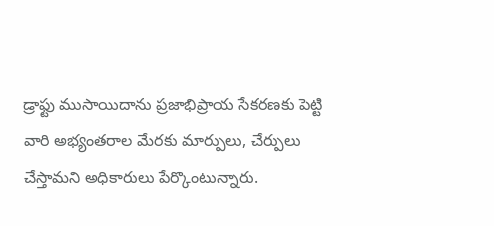డ్రాఫ్టు ముసాయిదాను ప్రజాభిప్రాయ సేకరణకు పెట్టి వారి అభ్యంతరాల మేరకు మార్పులు, చేర్పులు చేస్తామని అధికారులు పేర్కొంటున్నారు.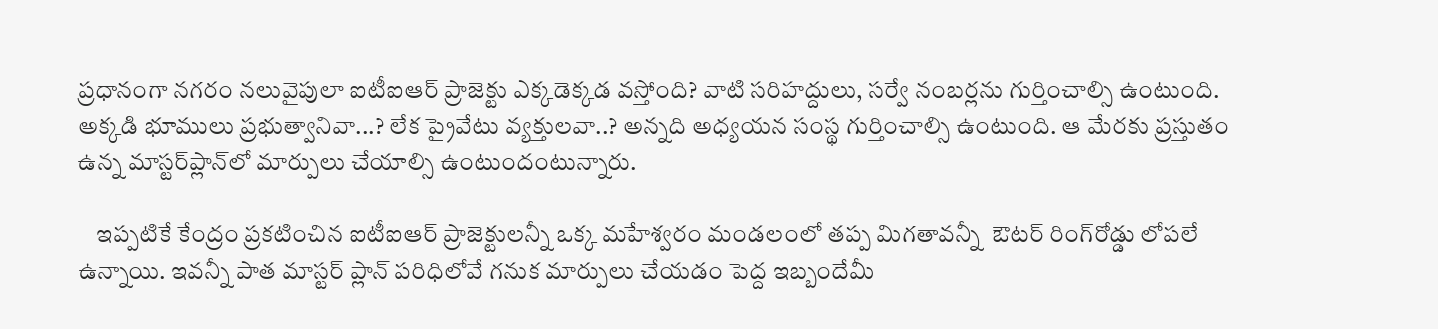ప్రధానంగా నగరం నలువైపులా ఐటీఐఆర్ ప్రాజెక్టు ఎక్కడెక్కడ వస్తోంది? వాటి సరిహద్దులు, సర్వే నంబర్లను గుర్తించాల్సి ఉంటుంది. అక్కడి భూములు ప్రభుత్వానివా...? లేక ప్రైవేటు వ్యక్తులవా..? అన్నది అధ్యయన సంస్థ గుర్తించాల్సి ఉంటుంది. ఆ మేరకు ప్రస్తుతం ఉన్న మాస్టర్‌ప్లాన్‌లో మార్పులు చేయాల్సి ఉంటుందంటున్నారు.

    ఇప్పటికే కేంద్రం ప్రకటించిన ఐటీఐఆర్ ప్రాజెక్టులన్నీ ఒక్క మహేశ్వరం మండలంలో తప్ప మిగతావన్నీ  ఔటర్ రింగ్‌రోడ్డు లోపలే ఉన్నాయి. ఇవన్నీ పాత మాస్టర్ ప్లాన్ పరిధిలోవే గనుక మార్పులు చేయడం పెద్ద ఇబ్బందేమీ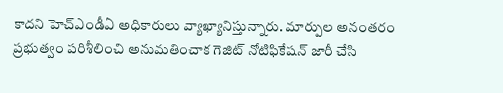కాదని హెచ్‌ఎండీఏ అధికారులు వ్యాఖ్యానిస్తున్నారు. మార్పుల అనంతరం ప్రభుత్వం పరిశీలించి అనుమతించాక గెజిట్ నోటిఫికేషన్ జారీ చేసి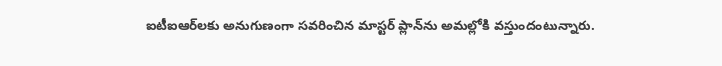ఐటీఐఆర్‌లకు అనుగుణంగా సవరించిన మాస్టర్ ప్లాన్‌ను అమల్లోకి వస్తుందంటున్నారు.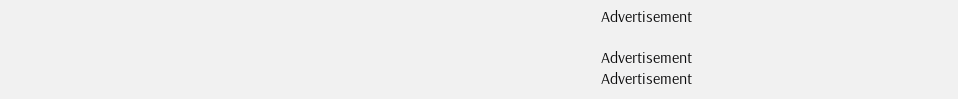Advertisement

Advertisement
Advertisement